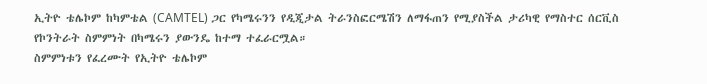ኢትዮ ቴሌኮም ከካምቴል (CAMTEL) ጋር የካሜሩንን የዲጂታል ትራንስፎርሜሽን ለማፋጠን የሚያስችል ታሪካዊ የማስተር ሰርቪስ የኮንትራት ስምምነት በካሜሩን ያውንዴ ከተማ ተፈራርሟል።
ስምምነቱን የፈረሙት የኢትዮ ቴሌኮም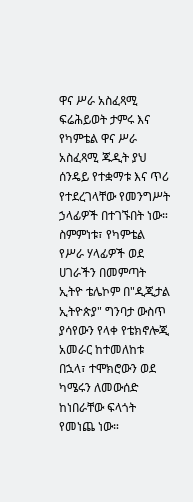ዋና ሥራ አስፈጻሚ ፍሬሕይወት ታምሩ እና የካምቴል ዋና ሥራ አስፈጻሚ ጁዲት ያህ ሰንዴይ የተቋማቱ እና ጥሪ የተደረገላቸው የመንግሥት ኃላፊዎች በተገኙበት ነው።
ስምምነቱ፣ የካምቴል የሥራ ሃላፊዎች ወደ ሀገራችን በመምጣት ኢትዮ ቴሌኮም በ"ዲጂታል ኢትዮጵያ" ግንባታ ውስጥ ያሳየውን የላቀ የቴክኖሎጂ አመራር ከተመለከቱ በኋላ፣ ተሞክሮውን ወደ ካሜሩን ለመውሰድ ከነበራቸው ፍላጎት የመነጨ ነው።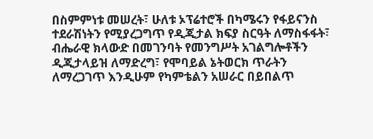በስምምነቱ መሠረት፣ ሁለቱ ኦፕሬተሮች በካሜሩን የፋይናንስ ተደራሽነትን የሚያረጋግጥ የዲጂታል ክፍያ ስርዓት ለማስፋፋት፣ ብሔራዊ ክላውድ በመገንባት የመንግሥት አገልግሎቶችን ዲጂታላይዝ ለማድረግ፣ የሞባይል ኔትወርክ ጥራትን ለማረጋገጥ እንዲሁም የካምቴልን አሠራር በይበልጥ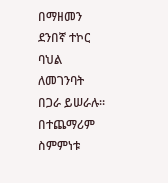በማዘመን ደንበኛ ተኮር ባህል ለመገንባት በጋራ ይሠራሉ።
በተጨማሪም ስምምነቱ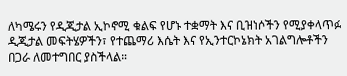ለካሜሩን የዲጂታል ኢኮኖሚ ቁልፍ የሆኑ ተቋማት እና ቢዝነሶችን የሚያቀላጥፉ ዲጂታል መፍትሄዎችን፣ የተጨማሪ እሴት እና የኢንተርኮኔክት አገልግሎቶችን በጋራ ለመተግበር ያስችላል።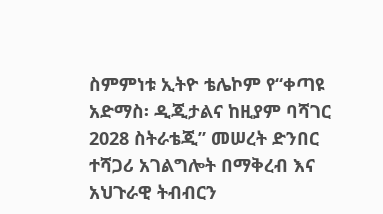ስምምነቱ ኢትዮ ቴሌኮም የ“ቀጣዩ አድማስ፡ ዲጂታልና ከዚያም ባሻገር 2028 ስትራቴጂ” መሠረት ድንበር ተሻጋሪ አገልግሎት በማቅረብ እና አህጉራዊ ትብብርን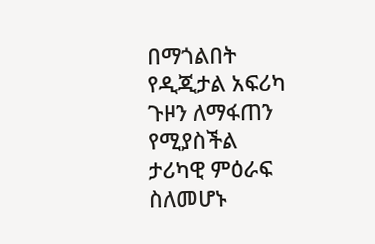በማጎልበት የዲጂታል አፍሪካ ጉዞን ለማፋጠን የሚያስችል ታሪካዊ ምዕራፍ ስለመሆኑ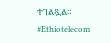ተገልጿል።
#Ethiotelecom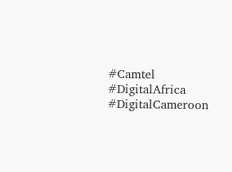#Camtel #DigitalAfrica #DigitalCameroon